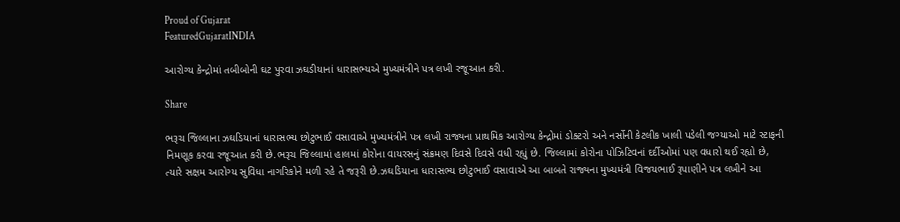Proud of Gujarat
FeaturedGujaratINDIA

આરોગ્ય કેન્દ્રોમાં તબીબોની ઘટ પુરવા ઝઘડીયાનાં ધારાસભ્યએ મુખ્યમંત્રીને પત્ર લખી રજૂઆત કરી.

Share

ભરૂચ જિલ્લાના ઝઘડિયાનાં ધારાસભ્ય છોટુભાઈ વસાવાએ મુખ્યમંત્રીને પત્ર લખી રાજ્યના પ્રાથમિક આરોગ્ય કેન્દ્રોમાં ડોક્ટરો અને નર્સોની કેટલીક ખાલી પડેલી જગ્યાઓ માટે સ્ટાફની નિમણૂક કરવા રજૂઆત કરી છે.ભરૂચ જિલ્લામાં હાલમાં કોરોના વાયરસનું સંક્રમણ દિવસે દિવસે વધી રહ્યું છે. જિલ્લામાં કોરોના પોઝિટિવનાં દર્દીઓમાં પણ વધારો થઈ રહ્યો છે, ત્યારે સક્ષમ આરોગ્ય સુવિધા નાગરિકોને મળી રહે તે જરૂરી છે.ઝઘડિયાના ધારાસભ્ય છોટુભાઈ વસાવાએ આ બાબતે રાજ્યના મુખ્યમંત્રી વિજયભાઈ રૂપાણીને પત્ર લખીને આ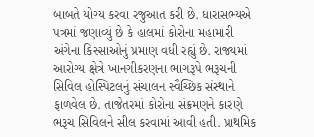બાબતે યોગ્ય કરવા રજુઆત કરી છે. ધારાસભ્યએ પત્રમાં જણાવ્યું છે કે હાલમાં કોરોના મહામારી અંગેના કિસ્સાઓનું પ્રમાણ વધી રહ્યું છે. રાજ્યમાં આરોગ્ય ક્ષેત્રે ખાનગીકરણના ભાગરૂપે ભરૂચની સિવિલ હોસ્પિટલનું સંચાલન સ્વૈચ્છિક સંસ્થાને ફાળવેલ છે. તાજેતરમાં કોરોના સંક્રમણને કારણે ભરૂચ સિવિલને સીલ કરવામાં આવી હતી. પ્રાથમિક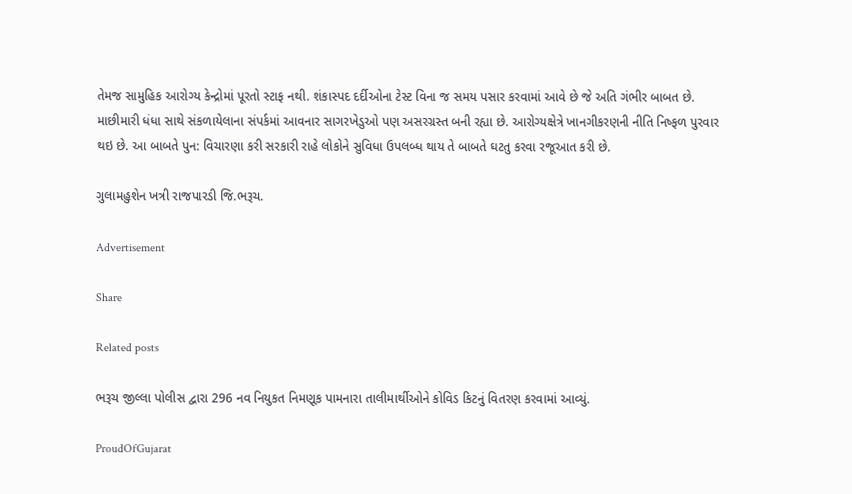તેમજ સામુહિક આરોગ્ય કેન્દ્રોમાં પૂરતો સ્ટાફ નથી. શંકાસ્પદ દર્દીઓના ટેસ્ટ વિના જ સમય પસાર કરવામાં આવે છે જે અતિ ગંભીર બાબત છે. માછીમારી ધંધા સાથે સંકળાયેલાના સંપર્કમાં આવનાર સાગરખેડુઓ પણ અસરગ્રસ્ત બની રહ્યા છે. આરોગ્યક્ષેત્રે ખાનગીકરણની નીતિ નિષ્ફળ પુરવાર થઇ છે. આ બાબતે પુન: વિચારણા કરી સરકારી રાહે લોકોને સુવિધા ઉપલબ્ધ થાય તે બાબતે ઘટતુ કરવા રજૂઆત કરી છે.

ગુલામહુશેન ખત્રી રાજપારડી જિ.ભરૂચ.

Advertisement

Share

Related posts

ભરૂચ જીલ્લા પોલીસ દ્વારા 296 નવ નિયુકત નિમણૂક પામનારા તાલીમાર્થીઓને કોવિડ કિટનું વિતરણ કરવામાં આવ્યું.

ProudOfGujarat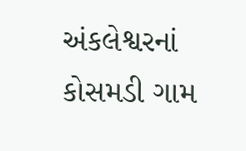અંકલેશ્વરનાં કોસમડી ગામ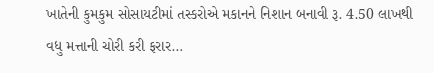ખાતેની કુમકુમ સોસાયટીમાં તસ્કરોએ મકાનને નિશાન બનાવી રૂ. 4.50 લાખથી વધુ મત્તાની ચોરી કરી ફરાર…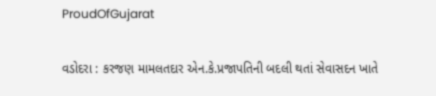ProudOfGujarat

વડોદરા : કરજણ મામલતદાર એન.કે.પ્રજાપતિની બદલી થતાં સેવાસદન ખાતે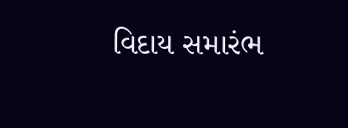વિદાય સમારંભ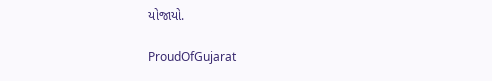યોજાયો.

ProudOfGujarat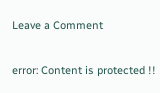Leave a Comment

error: Content is protected !!